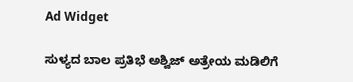Ad Widget

ಸುಳ್ಯದ ಬಾಲ ಪ್ರತಿಭೆ ಅಶ್ವಿಜ್ ಅತ್ರೇಯ ಮಡಿಲಿಗೆ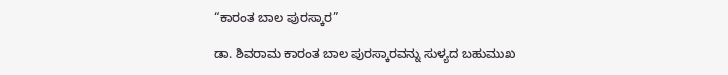“ಕಾರಂತ ಬಾಲ ಪುರಸ್ಕಾರ”

ಡಾ. ಶಿವರಾಮ ಕಾರಂತ ಬಾಲ ಪುರಸ್ಕಾರವನ್ನು ಸುಳ್ಯದ ಬಹುಮುಖ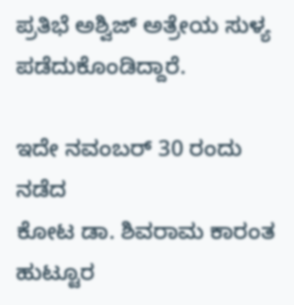ಪ್ರತಿಭೆ ಅಶ್ವಿಜ್ ಅತ್ರೇಯ ಸುಳ್ಯ  ಪಡೆದುಕೊಂಡಿದ್ದಾರೆ.

ಇದೇ ನವಂಬರ್ 30 ರಂದು ನಡೆದ
ಕೋಟ ಡಾ. ಶಿವರಾಮ ಕಾರಂತ ಹುಟ್ಟೂರ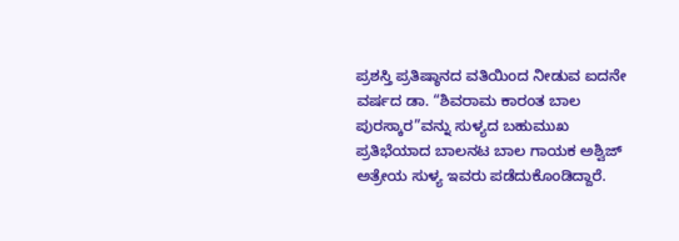ಪ್ರಶಸ್ತಿ ಪ್ರತಿಷ್ಠಾನದ ವತಿಯಿಂದ ನೀಡುವ ಐದನೇ ವರ್ಷದ ಡಾ. “ಶಿವರಾಮ ಕಾರಂತ ಬಾಲ ಪುರಸ್ಕಾರ”ವನ್ನು ಸುಳ್ಯದ ಬಹುಮುಖ ಪ್ರತಿಭೆಯಾದ ಬಾಲನಟ ಬಾಲ ಗಾಯಕ ಅಶ್ವಿಜ್ ಅತ್ರೇಯ ಸುಳ್ಯ ಇವರು ಪಡೆದುಕೊಂಡಿದ್ದಾರೆ.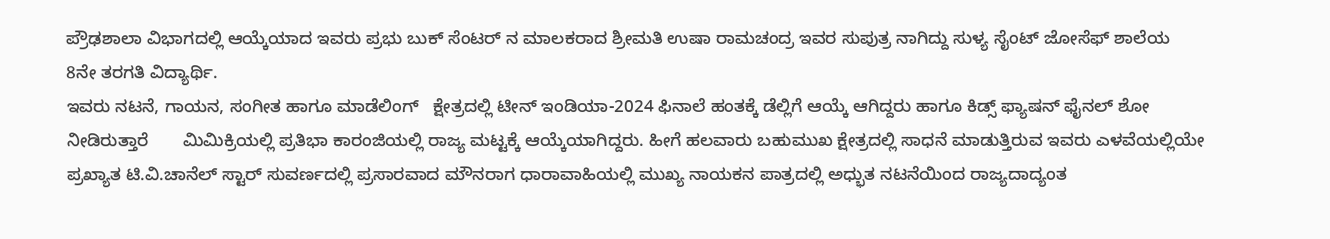ಪ್ರೌಢಶಾಲಾ ವಿಭಾಗದಲ್ಲಿ ಆಯ್ಕೆಯಾದ ಇವರು ಪ್ರಭು ಬುಕ್ ಸೆಂಟರ್ ನ ಮಾಲಕರಾದ ಶ್ರೀಮತಿ ಉಷಾ ರಾಮಚಂದ್ರ ಇವರ ಸುಪುತ್ರ ನಾಗಿದ್ದು ಸುಳ್ಯ ಸೈಂಟ್ ಜೋಸೆಫ್ ಶಾಲೆಯ
8ನೇ ತರಗತಿ ವಿದ್ಯಾರ್ಥಿ.
ಇವರು ನಟನೆ, ಗಾಯನ, ಸಂಗೀತ ಹಾಗೂ ಮಾಡೆಲಿಂಗ್   ಕ್ಷೇತ್ರದಲ್ಲಿ ಟೀನ್ ಇಂಡಿಯಾ-2024 ಫಿನಾಲೆ ಹಂತಕ್ಕೆ ಡೆಲ್ಲಿಗೆ ಆಯ್ಕೆ ಆಗಿದ್ದರು ಹಾಗೂ ಕಿಡ್ಸ್ ಫ್ಯಾಷನ್ ಫೈನಲ್ ಶೋ ನೀಡಿರುತ್ತಾರೆ       ಮಿಮಿಕ್ರಿಯಲ್ಲಿ ಪ್ರತಿಭಾ ಕಾರಂಜಿಯಲ್ಲಿ ರಾಜ್ಯ ಮಟ್ಟಕ್ಕೆ ಆಯ್ಕೆಯಾಗಿದ್ದರು. ಹೀಗೆ ಹಲವಾರು ಬಹುಮುಖ ಕ್ಷೇತ್ರದಲ್ಲಿ ಸಾಧನೆ ಮಾಡುತ್ತಿರುವ ಇವರು ಎಳವೆಯಲ್ಲಿಯೇ ಪ್ರಖ್ಯಾತ ಟಿ.ವಿ.ಚಾನೆಲ್ ಸ್ಟಾರ್ ಸುವರ್ಣದಲ್ಲಿ ಪ್ರಸಾರವಾದ ಮೌನರಾಗ ಧಾರಾವಾಹಿಯಲ್ಲಿ ಮುಖ್ಯ ನಾಯಕನ ಪಾತ್ರದಲ್ಲಿ ಅಧ್ಭುತ ನಟನೆಯಿಂದ ರಾಜ್ಯದಾದ್ಯಂತ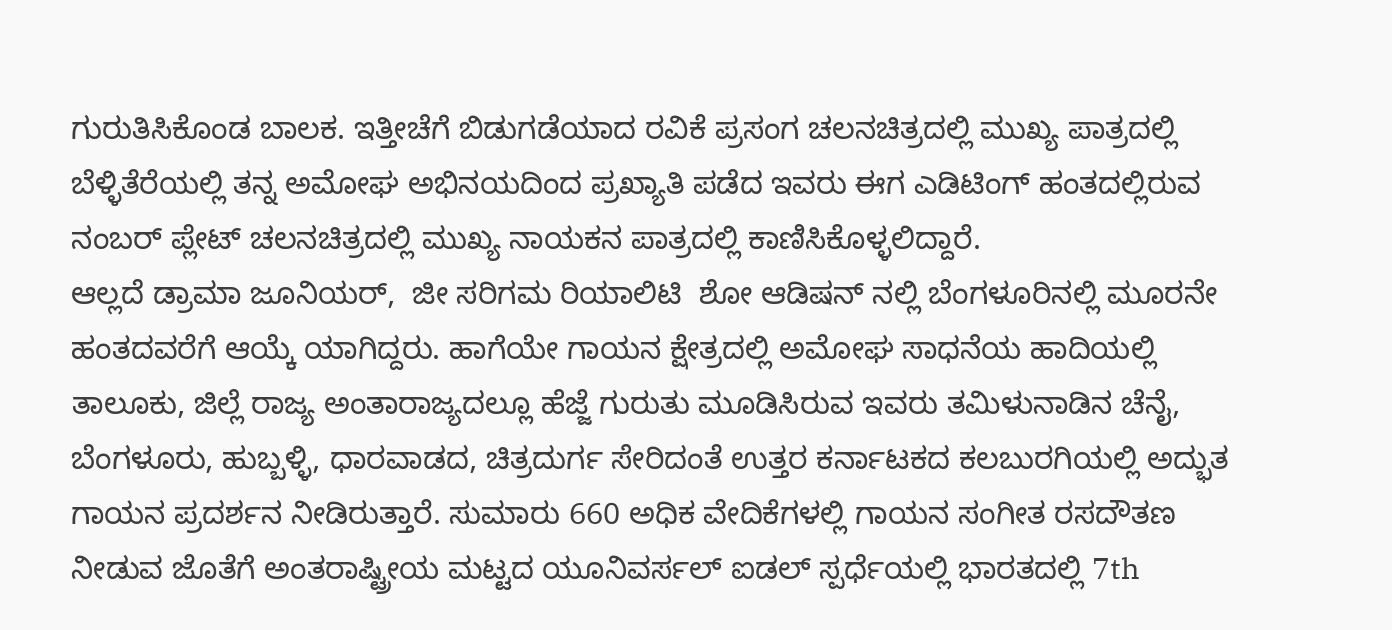ಗುರುತಿಸಿಕೊಂಡ ಬಾಲಕ. ಇತ್ತೀಚೆಗೆ ಬಿಡುಗಡೆಯಾದ ರವಿಕೆ ಪ್ರಸಂಗ ಚಲನಚಿತ್ರದಲ್ಲಿ ಮುಖ್ಯ ಪಾತ್ರದಲ್ಲಿ ಬೆಳ್ಳಿತೆರೆಯಲ್ಲಿ ತನ್ನ ಅಮೋಘ ಅಭಿನಯದಿಂದ ಪ್ರಖ್ಯಾತಿ ಪಡೆದ ಇವರು ಈಗ ಎಡಿಟಿಂಗ್ ಹಂತದಲ್ಲಿರುವ ನಂಬರ್ ಪ್ಲೇಟ್ ಚಲನಚಿತ್ರದಲ್ಲಿ ಮುಖ್ಯ ನಾಯಕನ ಪಾತ್ರದಲ್ಲಿ ಕಾಣಿಸಿಕೊಳ್ಳಲಿದ್ದಾರೆ.
ಆಲ್ಲದೆ ಡ್ರಾಮಾ ಜೂನಿಯರ್,  ಜೀ ಸರಿಗಮ ರಿಯಾಲಿಟಿ  ಶೋ ಆಡಿಷನ್ ನಲ್ಲಿ ಬೆಂಗಳೂರಿನಲ್ಲಿ ಮೂರನೇ ಹಂತದವರೆಗೆ ಆಯ್ಕೆ ಯಾಗಿದ್ದರು. ಹಾಗೆಯೇ ಗಾಯನ ಕ್ಷೇತ್ರದಲ್ಲಿ ಅಮೋಘ ಸಾಧನೆಯ ಹಾದಿಯಲ್ಲಿ ತಾಲೂಕು, ಜಿಲ್ಲೆ ರಾಜ್ಯ ಅಂತಾರಾಜ್ಯದಲ್ಲೂ ಹೆಜ್ಜೆ ಗುರುತು ಮೂಡಿಸಿರುವ ಇವರು ತಮಿಳುನಾಡಿನ ಚೆನೈ,
ಬೆಂಗಳೂರು, ಹುಬ್ಬಳ್ಳಿ, ಧಾರವಾಡದ, ಚಿತ್ರದುರ್ಗ ಸೇರಿದಂತೆ ಉತ್ತರ ಕರ್ನಾಟಕದ ಕಲಬುರಗಿಯಲ್ಲಿ ಅದ್ಭುತ ಗಾಯನ ಪ್ರದರ್ಶನ ನೀಡಿರುತ್ತಾರೆ. ಸುಮಾರು 660 ಅಧಿಕ ವೇದಿಕೆಗಳಲ್ಲಿ ಗಾಯನ ಸಂಗೀತ ರಸದೌತಣ ನೀಡುವ ಜೊತೆಗೆ ಅಂತರಾಷ್ಟ್ರೀಯ ಮಟ್ಟದ ಯೂನಿವರ್ಸಲ್ ಐಡಲ್ ಸ್ಪರ್ಧೆಯಲ್ಲಿ ಭಾರತದಲ್ಲಿ 7th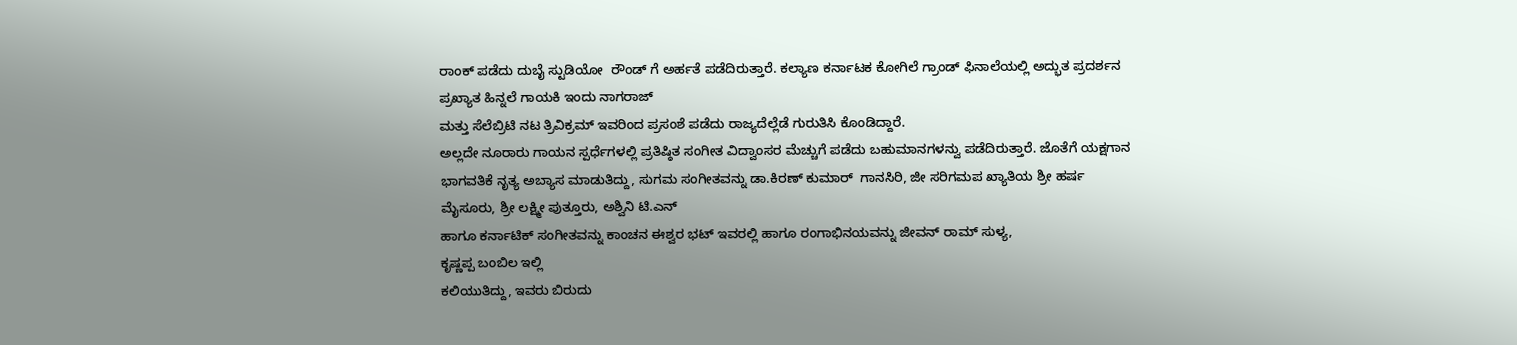ರಾಂಕ್ ಪಡೆದು ದುಬೈ ಸ್ಟುಡಿಯೋ  ರೌಂಡ್ ಗೆ ಅರ್ಹತೆ ಪಡೆದಿರುತ್ತಾರೆ. ಕಲ್ಯಾಣ ಕರ್ನಾಟಕ ಕೋಗಿಲೆ ಗ್ರಾಂಡ್ ಫಿನಾಲೆಯಲ್ಲಿ ಅದ್ಭುತ ಪ್ರದರ್ಶನ ಪ್ರಖ್ಯಾತ ಹಿನ್ನಲೆ ಗಾಯಕಿ ಇಂದು ನಾಗರಾಜ್
ಮತ್ತು ಸೆಲೆಬ್ರಿಟಿ ನಟ ತ್ರಿವಿಕ್ರಮ್ ಇವರಿಂದ ಪ್ರಸಂಶೆ ಪಡೆದು ರಾಜ್ಯದೆಲ್ಲೆಡೆ ಗುರುತಿಸಿ ಕೊಂಡಿದ್ದಾರೆ.
ಅಲ್ಲದೇ ನೂರಾರು ಗಾಯನ ಸ್ಪರ್ಧೆಗಳಲ್ಲಿ ಪ್ರತಿಷ್ಠಿತ ಸಂಗೀತ ವಿದ್ವಾಂಸರ ಮೆಚ್ಚುಗೆ ಪಡೆದು ಬಹುಮಾನಗಳನ್ವು ಪಡೆದಿರುತ್ತಾರೆ. ಜೊತೆಗೆ ಯಕ್ಷಗಾನ ಭಾಗವತಿಕೆ ನೃತ್ಯ ಅಬ್ಯಾಸ ಮಾಡುತಿದ್ದು, ಸುಗಮ ಸಂಗೀತವನ್ನು ಡಾ.ಕಿರಣ್ ಕುಮಾರ್  ಗಾನಸಿರಿ, ಜೀ ಸರಿಗಮಪ ಖ್ಯಾತಿಯ ಶ್ರೀ ಹರ್ಷ ಮೈಸೂರು, ಶ್ರೀ ಲಕ್ಷ್ಮೀ ಪುತ್ತೂರು, ಅಶ್ವಿನಿ ಟಿ.ಎನ್
ಹಾಗೂ ಕರ್ನಾಟಿಕ್ ಸಂಗೀತವನ್ನು ಕಾಂಚನ ಈಶ್ವರ ಭಟ್ ಇವರಲ್ಲಿ ಹಾಗೂ ರಂಗಾಭಿನಯವನ್ನು ಜೀವನ್ ರಾಮ್ ಸುಳ್ಯ,
ಕೃಷ್ಣಪ್ಪ ಬಂಬಿಲ ಇಲ್ಲಿ
ಕಲಿಯುತಿದ್ದು, ಇವರು ಬಿರುದು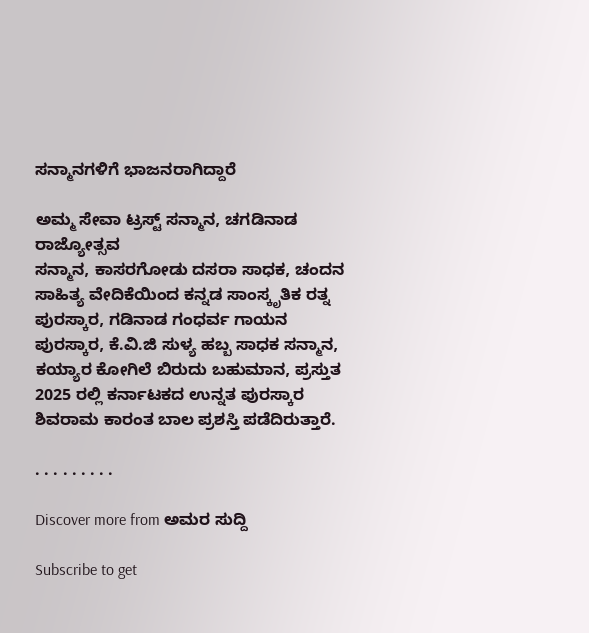ಸನ್ಮಾನಗಳಿಗೆ ಭಾಜನರಾಗಿದ್ದಾರೆ

ಅಮ್ಮ ಸೇವಾ ಟ್ರಸ್ಟ್ ಸನ್ಮಾನ, ಚಗಡಿನಾಡ ರಾಜ್ಯೋತ್ಸವ
ಸನ್ಮಾನ, ಕಾಸರಗೋಡು ದಸರಾ ಸಾಧಕ, ಚಂದನ ಸಾಹಿತ್ಯ ವೇದಿಕೆಯಿಂದ ಕನ್ನಡ ಸಾಂಸ್ಕೃತಿಕ ರತ್ನ ಪುರಸ್ಕಾರ, ಗಡಿನಾಡ ಗಂಧರ್ವ ಗಾಯನ ಪುರಸ್ಕಾರ, ಕೆ.ವಿ.ಜಿ ಸುಳ್ಯ ಹಬ್ಬ ಸಾಧಕ ಸನ್ಮಾನ, ಕಯ್ಯಾರ ಕೋಗಿಲೆ ಬಿರುದು ಬಹುಮಾನ, ಪ್ರಸ್ತುತ 2025 ರಲ್ಲಿ ಕರ್ನಾಟಕದ ಉನ್ನತ ಪುರಸ್ಕಾರ ಶಿವರಾಮ ಕಾರಂತ ಬಾಲ ಪ್ರಶಸ್ತಿ ಪಡೆದಿರುತ್ತಾರೆ.

. . . . . . . . .

Discover more from ಅಮರ ಸುದ್ದಿ

Subscribe to get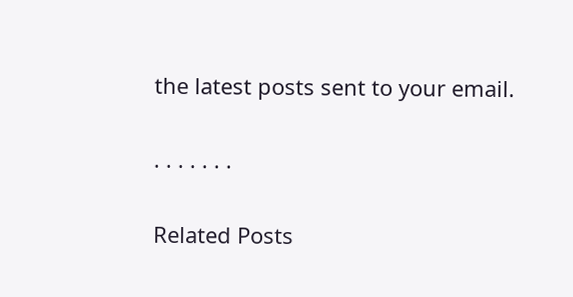the latest posts sent to your email.

. . . . . . .

Related Posts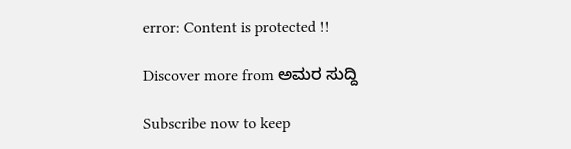error: Content is protected !!

Discover more from ಅಮರ ಸುದ್ದಿ

Subscribe now to keep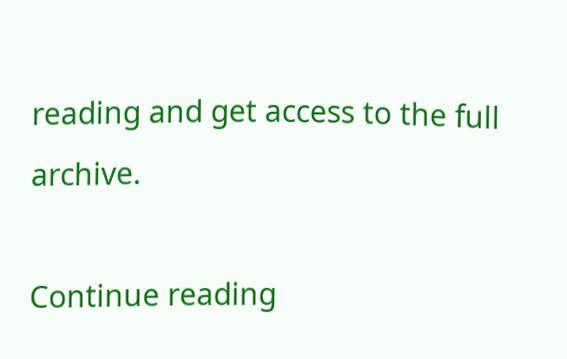reading and get access to the full archive.

Continue reading